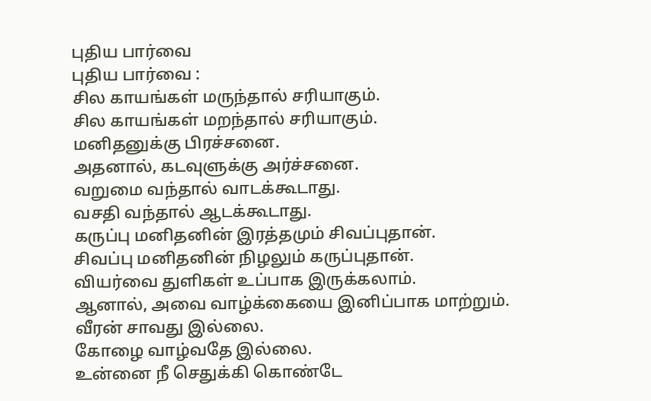புதிய பார்வை
புதிய பார்வை :
சில காயங்கள் மருந்தால் சரியாகும்.
சில காயங்கள் மறந்தால் சரியாகும்.
மனிதனுக்கு பிரச்சனை.
அதனால், கடவுளுக்கு அர்ச்சனை.
வறுமை வந்தால் வாடக்கூடாது.
வசதி வந்தால் ஆடக்கூடாது.
கருப்பு மனிதனின் இரத்தமும் சிவப்புதான்.
சிவப்பு மனிதனின் நிழலும் கருப்புதான்.
வியர்வை துளிகள் உப்பாக இருக்கலாம்.
ஆனால், அவை வாழ்க்கையை இனிப்பாக மாற்றும்.
வீரன் சாவது இல்லை.
கோழை வாழ்வதே இல்லை.
உன்னை நீ செதுக்கி கொண்டே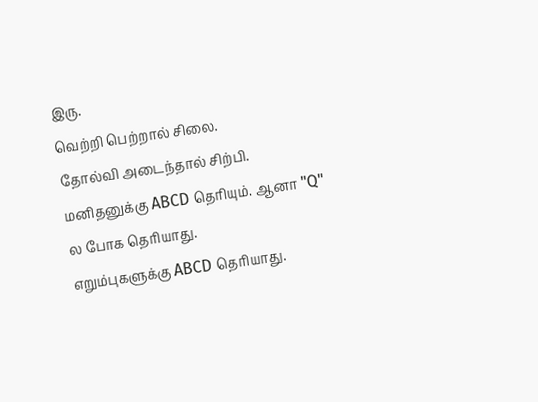இரு.
வெற்றி பெற்றால் சிலை.
தோல்வி அடைந்தால் சிற்பி.
மனிதனுக்கு ABCD தெரியும். ஆனா "Q" ல போக தெரியாது.
எறும்புகளுக்கு ABCD தெரியாது.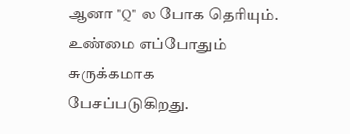ஆனா "Q" ல போக தெரியும்.
உண்மை எப்போதும் சுருக்கமாக பேசப்படுகிறது.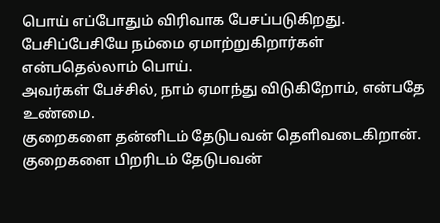பொய் எப்போதும் விரிவாக பேசப்படுகிறது.
பேசிப்பேசியே நம்மை ஏமாற்றுகிறார்கள் என்பதெல்லாம் பொய்.
அவர்கள் பேச்சில், நாம் ஏமாந்து விடுகிறோம், என்பதே உண்மை.
குறைகளை தன்னிடம் தேடுபவன் தெளிவடைகிறான்.
குறைகளை பிறரிடம் தேடுபவன்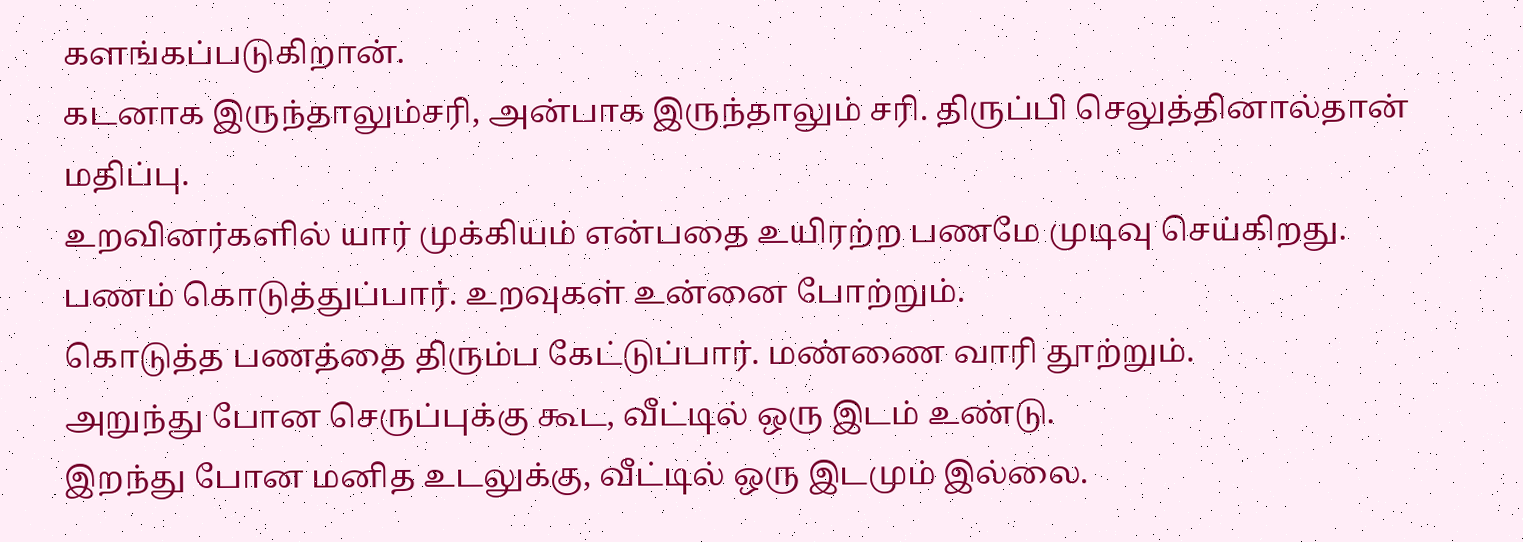களங்கப்படுகிறான்.
கடனாக இருந்தாலும்சரி, அன்பாக இருந்தாலும் சரி. திருப்பி செலுத்தினால்தான் மதிப்பு.
உறவினர்களில் யார் முக்கியம் என்பதை உயிரற்ற பணமே முடிவு செய்கிறது.
பணம் கொடுத்துப்பார். உறவுகள் உன்னை போற்றும்.
கொடுத்த பணத்தை திரும்ப கேட்டுப்பார். மண்ணை வாரி தூற்றும்.
அறுந்து போன செருப்புக்கு கூட, வீட்டில் ஒரு இடம் உண்டு.
இறந்து போன மனித உடலுக்கு, வீட்டில் ஒரு இடமும் இல்லை.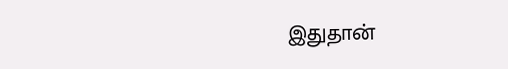இதுதான்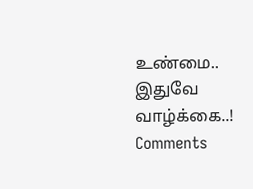உண்மை..
இதுவே வாழ்க்கை..!
Comments